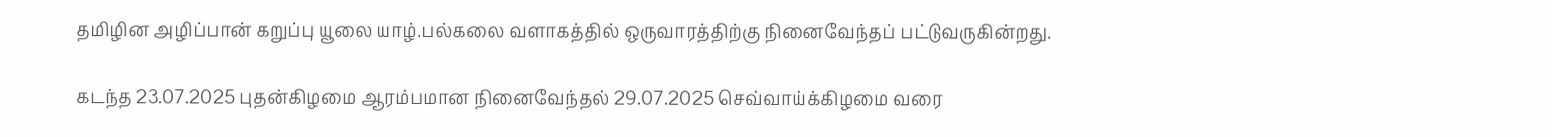தமிழின அழிப்பான் கறுப்பு யூலை யாழ்.பல்கலை வளாகத்தில் ஒருவாரத்திற்கு நினைவேந்தப் பட்டுவருகின்றது.

கடந்த 23.07.2025 புதன்கிழமை ஆரம்பமான நினைவேந்தல் 29.07.2025 செவ்வாய்க்கிழமை வரை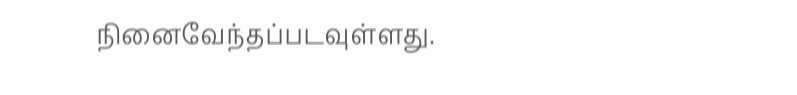நினைவேந்தப்படவுள்ளது.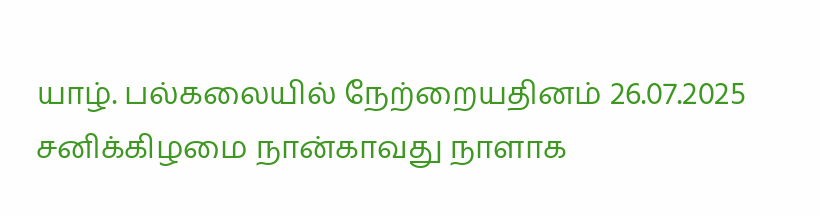யாழ். பல்கலையில் நேற்றையதினம் 26.07.2025 சனிக்கிழமை நான்காவது நாளாக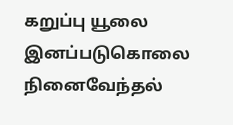கறுப்பு யூலை இனப்படுகொலை நினைவேந்தல்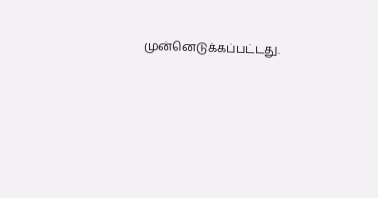முன்னெடுக்கப்பட்டது.